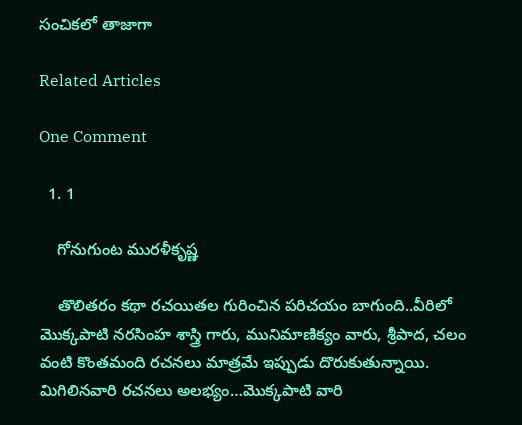సంచికలో తాజాగా

Related Articles

One Comment

  1. 1

    గోనుగుంట మురళీకృష్ణ

    తొలితరం కథా రచయితల గురించిన పరిచయం బాగుంది..వీరిలో మొక్కపాటి నరసింహ శాస్త్రి గారు, మునిమాణిక్యం వారు, శ్రీపాద, చలం వంటి కొంతమంది రచనలు మాత్రమే ఇప్పుడు దొరుకుతున్నాయి. మిగిలినవారి రచనలు అలభ్యం…మొక్కపాటి వారి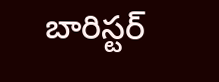బారిస్టర్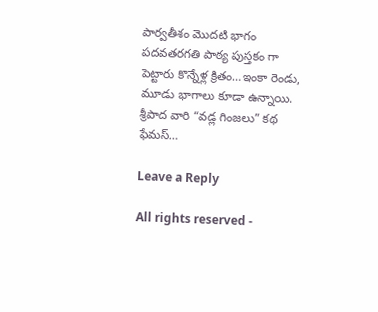పార్వతీశం మొదటి భాగం పదవతరగతి పాఠ్య పుస్తకం గా పెట్టారు కొన్నేళ్ల క్రితం…ఇంకా రెండు, మూడు భాగాలు కూడా ఉన్నాయి. శ్రీపాద వారి “వడ్ల గింజలు” కథ ఫేమస్…

Leave a Reply

All rights reserved -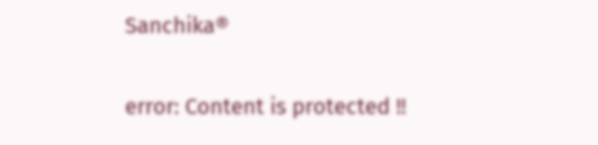Sanchika®

error: Content is protected !!